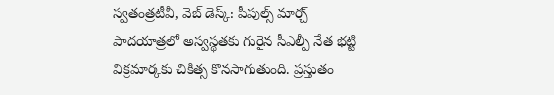స్వతంత్రటీవీ, వెబ్ డెస్క్: పీపుల్స్ మార్చ్ పాదయాత్రలో అస్వస్థతకు గురైన సీఎల్పీ నేత భట్టి విక్రమార్కకు చికిత్స కొనసాగుతుంది. ప్రస్తుతం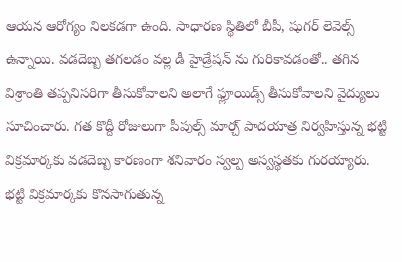ఆయన ఆరోగ్యం నిలకడగా ఉంది. సాధారణ స్థితిలో బీపీ, షుగర్ లెవెల్స్ ఉన్నాయి. వడదెబ్బ తగలడం వల్ల డీ హైడ్రేషన్ ను గురికావడంతో.. తగిన విశ్రాంతి తప్పనిసరిగా తీసుకోవాలని అలాగే ఫ్లూయిడ్స్ తీసుకోవాలని వైద్యులు సూచించారు. గత కొద్దీ రోజులుగా పీపుల్స్ మార్చ్ పాదయాత్ర నిర్వహిస్తున్న భట్టి విక్రమార్కకు వడదెబ్బ కారణంగా శనివారం స్వల్ప అస్వస్థతకు గురయ్యారు.
భట్టి విక్రమార్కకు కొనసాగుతున్న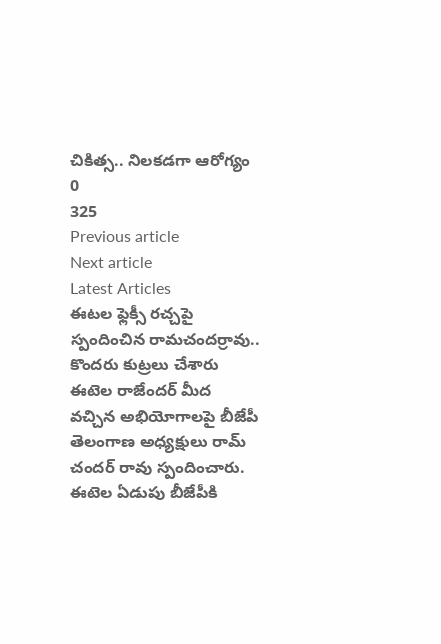చికిత్స.. నిలకడగా ఆరోగ్యం
0
325
Previous article
Next article
Latest Articles
ఈటల ఫ్లెక్సీ రచ్చపై స్పందించిన రామచందర్రావు.. కొందరు కుట్రలు చేశారు
ఈటెల రాజేందర్ మీద వచ్చిన అభియోగాలపై బీజేపీ తెలంగాణ అధ్యక్షులు రామ్ చందర్ రావు స్పందించారు. ఈటెల ఏడుపు బీజేపీకి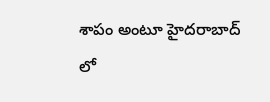శాపం అంటూ హైదరాబాద్ లో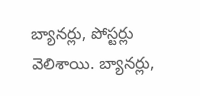బ్యానర్లు, పోస్టర్లు వెలిశాయి. బ్యానర్లు,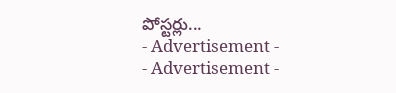పోస్టర్లు...
- Advertisement -
- Advertisement -